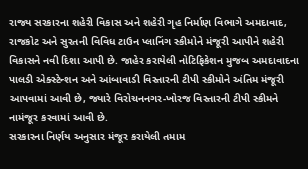રાજ્ય સરકારના શહેરી વિકાસ અને શહેરી ગૃહ નિર્માણ વિભાગે અમદાવાદ, રાજકોટ અને સુરતની વિવિધ ટાઉન પ્લાનિંગ સ્કીમોને મંજૂરી આપીને શહેરી વિકાસને નવી દિશા આપી છે. જાહેર કરાયેલી નોટિફિકેશન મુજબ અમદાવાદના પાલડી એક્સ્ટેન્શન અને આંબાવાડી વિસ્તારની ટીપી સ્કીમોને અંતિમ મંજૂરી આપવામાં આવી છે, જ્યારે વિરોચનનગર-ખોરજ વિસ્તારની ટીપી સ્કીમને નામંજૂર કરવામાં આવી છે.
સરકારના નિર્ણય અનુસાર મંજૂર કરાયેલી તમામ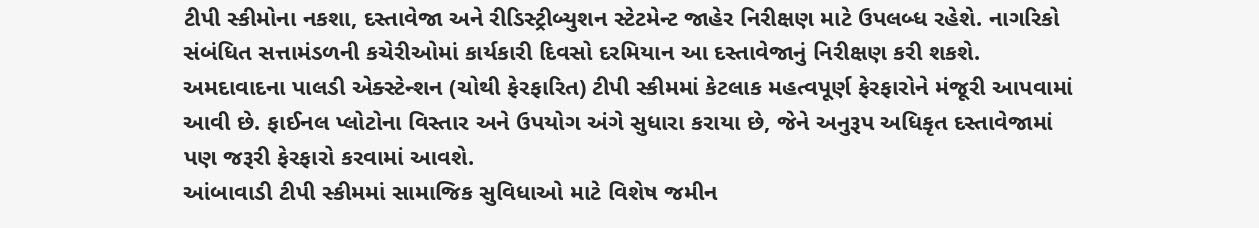ટીપી સ્કીમોના નકશા, દસ્તાવેજા અને રીડિસ્ટ્રીબ્યુશન સ્ટેટમેન્ટ જાહેર નિરીક્ષણ માટે ઉપલબ્ધ રહેશે. નાગરિકો સંબંધિત સત્તામંડળની કચેરીઓમાં કાર્યકારી દિવસો દરમિયાન આ દસ્તાવેજાનું નિરીક્ષણ કરી શકશે.
અમદાવાદના પાલડી એક્સ્ટેન્શન (ચોથી ફેરફારિત) ટીપી સ્કીમમાં કેટલાક મહત્વપૂર્ણ ફેરફારોને મંજૂરી આપવામાં આવી છે. ફાઈનલ પ્લોટોના વિસ્તાર અને ઉપયોગ અંગે સુધારા કરાયા છે, જેને અનુરૂપ અધિકૃત દસ્તાવેજામાં પણ જરૂરી ફેરફારો કરવામાં આવશે.
આંબાવાડી ટીપી સ્કીમમાં સામાજિક સુવિધાઓ માટે વિશેષ જમીન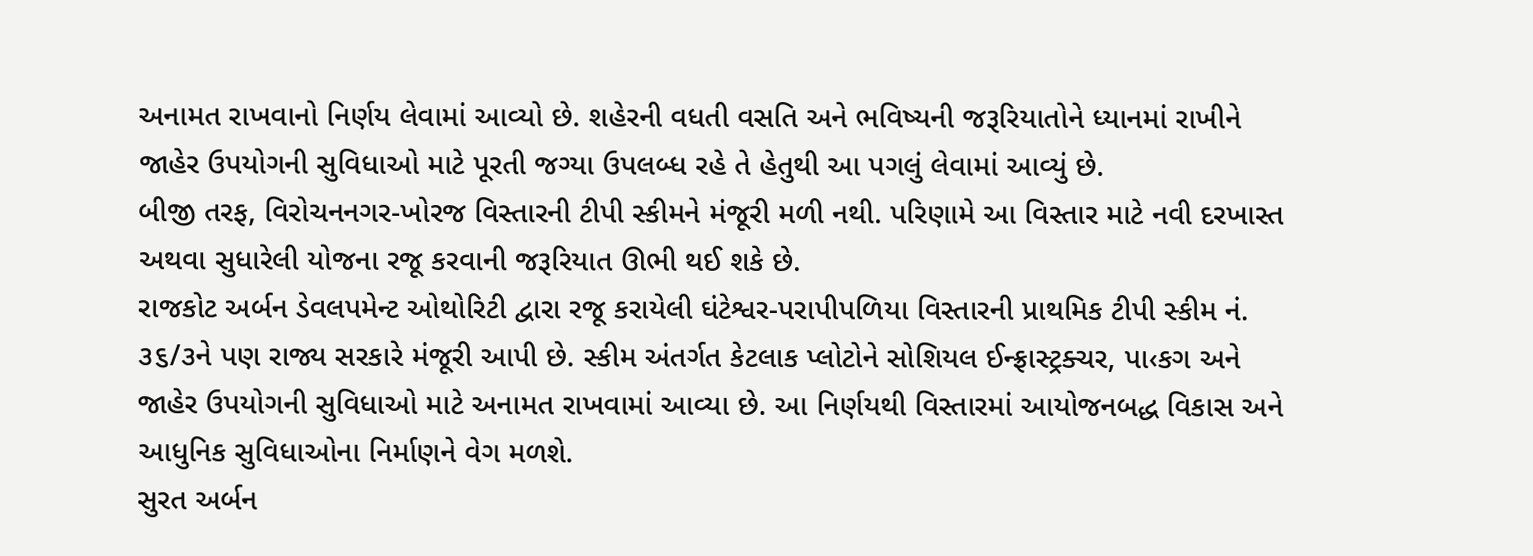અનામત રાખવાનો નિર્ણય લેવામાં આવ્યો છે. શહેરની વધતી વસતિ અને ભવિષ્યની જરૂરિયાતોને ધ્યાનમાં રાખીને જાહેર ઉપયોગની સુવિધાઓ માટે પૂરતી જગ્યા ઉપલબ્ધ રહે તે હેતુથી આ પગલું લેવામાં આવ્યું છે.
બીજી તરફ, વિરોચનનગર-ખોરજ વિસ્તારની ટીપી સ્કીમને મંજૂરી મળી નથી. પરિણામે આ વિસ્તાર માટે નવી દરખાસ્ત અથવા સુધારેલી યોજના રજૂ કરવાની જરૂરિયાત ઊભી થઈ શકે છે.
રાજકોટ અર્બન ડેવલપમેન્ટ ઓથોરિટી દ્વારા રજૂ કરાયેલી ઘંટેશ્વર-પરાપીપળિયા વિસ્તારની પ્રાથમિક ટીપી સ્કીમ નં. ૩૬/૩ને પણ રાજ્ય સરકારે મંજૂરી આપી છે. સ્કીમ અંતર્ગત કેટલાક પ્લોટોને સોશિયલ ઈન્ફ્રાસ્ટ્રક્ચર, પા‹કગ અને જાહેર ઉપયોગની સુવિધાઓ માટે અનામત રાખવામાં આવ્યા છે. આ નિર્ણયથી વિસ્તારમાં આયોજનબદ્ધ વિકાસ અને આધુનિક સુવિધાઓના નિર્માણને વેગ મળશે.
સુરત અર્બન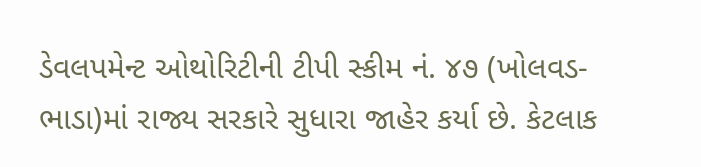ડેવલપમેન્ટ ઓથોરિટીની ટીપી સ્કીમ નં. ૪૭ (ખોલવડ-ભાડા)માં રાજ્ય સરકારે સુધારા જાહેર કર્યા છે. કેટલાક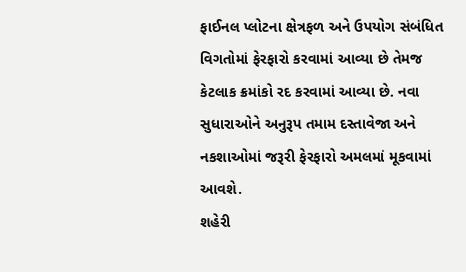ફાઈનલ પ્લોટના ક્ષેત્રફળ અને ઉપયોગ સંબંધિત વિગતોમાં ફેરફારો કરવામાં આવ્યા છે તેમજ કેટલાક ક્રમાંકો રદ કરવામાં આવ્યા છે. નવા સુધારાઓને અનુરૂપ તમામ દસ્તાવેજા અને નકશાઓમાં જરૂરી ફેરફારો અમલમાં મૂકવામાં આવશે.
શહેરી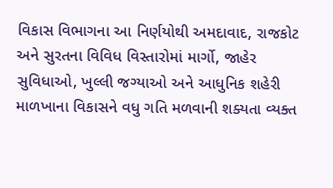વિકાસ વિભાગના આ નિર્ણયોથી અમદાવાદ, રાજકોટ અને સુરતના વિવિધ વિસ્તારોમાં માર્ગો, જાહેર સુવિધાઓ, ખુલ્લી જગ્યાઓ અને આધુનિક શહેરી માળખાના વિકાસને વધુ ગતિ મળવાની શક્યતા વ્યક્ત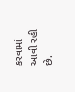કરવામાં આવી રહી છે.